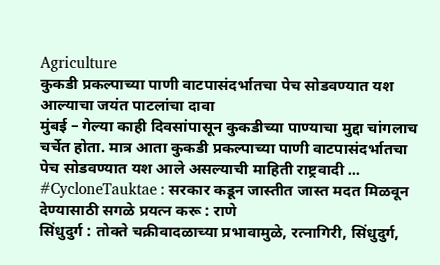Agriculture
कुकडी प्रकल्पाच्या पाणी वाटपासंदर्भातचा पेच सोडवण्यात यश आल्याचा जयंत पाटलांचा दावा
मुंबई – गेल्या काही दिवसांपासून कुकडीच्या पाण्याचा मुद्दा चांगलाच चर्चेत होता. मात्र आता कुकडी प्रकल्पाच्या पाणी वाटपासंदर्भातचा पेच सोडवण्यात यश आले असल्याची माहिती राष्ट्रवादी ...
#CycloneTauktae : सरकार कडून जास्तीत जास्त मदत मिळवून देण्यासाठी सगळे प्रयत्न करू : राणे
सिंधुदुर्ग : तोक्ते चक्रीवादळाच्या प्रभावामुळे, रत्नागिरी, सिंधुदुर्ग,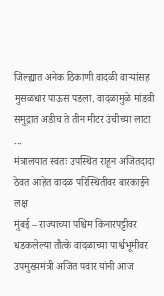जिल्ह्यात अनेक ठिकाणी वादळी वाऱ्यांसह मुसळधार पाऊस पडला. वादळामुळे मांडवी समुद्रात अडीच ते तीन मीटर उंचीच्या लाटा ...
मंत्रालयात स्वतः उपस्थित राहून अजितदादा ठेवत आहेत वादळ परिस्थितीवर बारकाईने लक्ष
मुंबई – राज्याच्या पश्चिम किनारपट्टीवर धडकलेल्या तौत्के वादळाच्या पार्श्वभूमीवर उपमुख्यमंत्री अजित पवार यांनी आज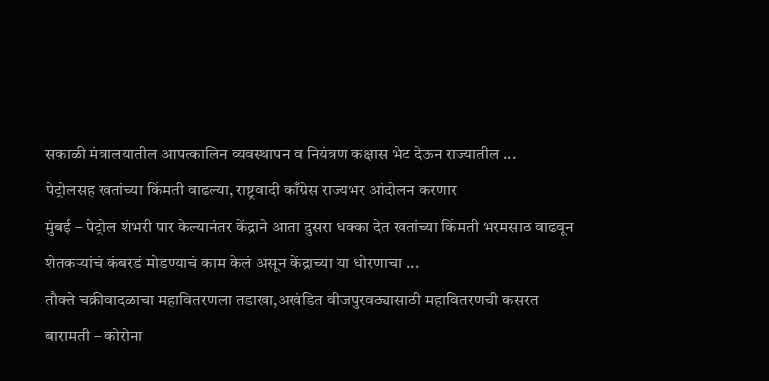सकाळी मंत्रालयातील आपत्कालिन व्यवस्थापन व नियंत्रण कक्षास भेट देऊन राज्यातील ...
पेट्रोलसह खतांच्या किंमती वाढल्या, राष्ट्रवादी काँग्रेस राज्यभर आंदोलन करणार
मुंबई – पेट्रोल शंभरी पार केल्यानंतर केंद्राने आता दुसरा धक्का देत खतांच्या किंमती भरमसाठ वाढवून शेतकऱ्यांचं कंबरडं मोडण्याचं काम केलं असून केंद्राच्या या धोरणाचा ...
तौक्ते चक्रीवादळाचा महावितरणला तडाखा,अखंडित वीजपुरवठ्यासाठी महावितरणची कसरत
बारामती – कोरोना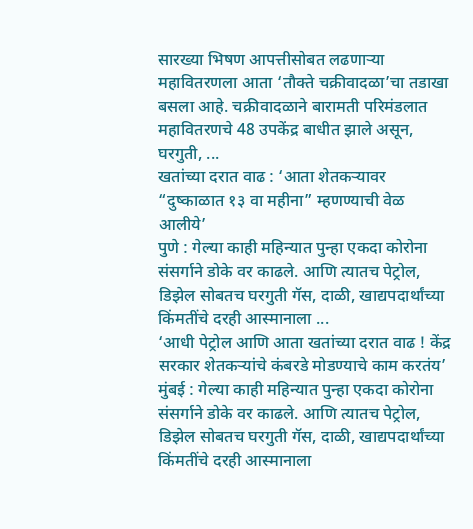सारख्या भिषण आपत्तीसोबत लढणाऱ्या महावितरणला आता ‘तौक्ते चक्रीवादळा’चा तडाखा बसला आहे. चक्रीवादळाने बारामती परिमंडलात महावितरणचे 48 उपकेंद्र बाधीत झाले असून, घरगुती, ...
खतांच्या दरात वाढ : ‘आता शेतकऱ्यावर “दुष्काळात १३ वा महीना” म्हणण्याची वेळ आलीये’
पुणे : गेल्या काही महिन्यात पुन्हा एकदा कोरोना संसर्गाने डोके वर काढले. आणि त्यातच पेट्रोल, डिझेल सोबतच घरगुती गॅस, दाळी, खाद्यपदार्थांच्या किंमतींचे दरही आस्मानाला ...
‘आधी पेट्रोल आणि आता खतांच्या दरात वाढ ! केंद्र सरकार शेतकऱ्यांचे कंबरडे मोडण्याचे काम करतंय’
मुंबई : गेल्या काही महिन्यात पुन्हा एकदा कोरोना संसर्गाने डोके वर काढले. आणि त्यातच पेट्रोल, डिझेल सोबतच घरगुती गॅस, दाळी, खाद्यपदार्थांच्या किंमतींचे दरही आस्मानाला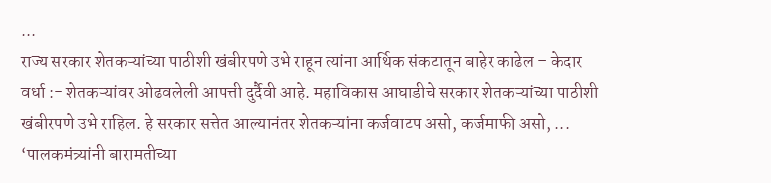...
राज्य सरकार शेतकऱ्यांच्या पाठीशी खंबीरपणे उभे राहून त्यांना आर्थिक संकटातून बाहेर काढेल – केदार
वर्धा :- शेतकऱ्यांवर ओढवलेली आपत्ती दुर्दैवी आहे. महाविकास आघाडीचे सरकार शेतकऱ्यांच्या पाठीशी खंबीरपणे उभे राहिल. हे सरकार सत्तेत आल्यानंतर शेतकऱ्यांना कर्जवाटप असो, कर्जमाफी असो, ...
‘पालकमंत्र्यांनी बारामतीच्या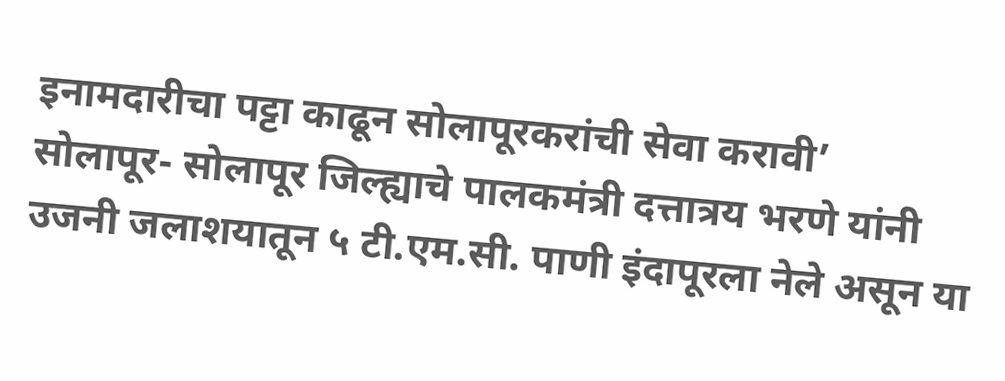इनामदारीचा पट्टा काढून सोलापूरकरांची सेवा करावी’
सोलापूर- सोलापूर जिल्ह्याचे पालकमंत्री दत्तात्रय भरणे यांनी उजनी जलाशयातून ५ टी.एम.सी. पाणी इंदापूरला नेले असून या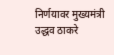निर्णयावर मुख्यमंत्री उद्धव ठाकरे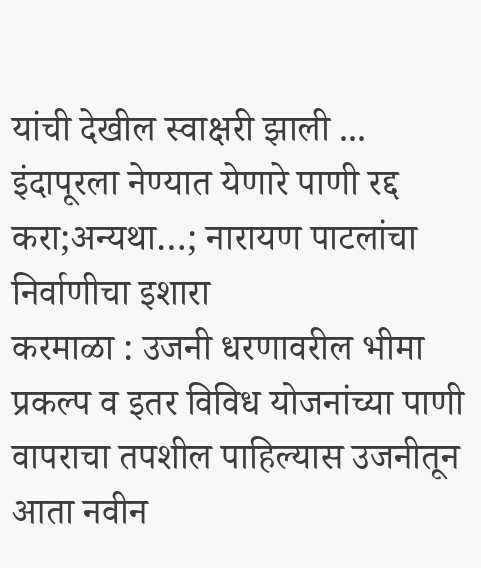यांची देखील स्वाक्षरी झाली ...
इंदापूरला नेण्यात येणारे पाणी रद्द करा;अन्यथा…; नारायण पाटलांचा निर्वाणीचा इशारा
करमाळा : उजनी धरणावरील भीमा प्रकल्प व इतर विविध योजनांच्या पाणी वापराचा तपशील पाहिल्यास उजनीतून आता नवीन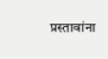प्रस्तावांना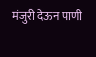मंजुरी देऊन पाणी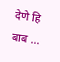देणे हि बाब ...